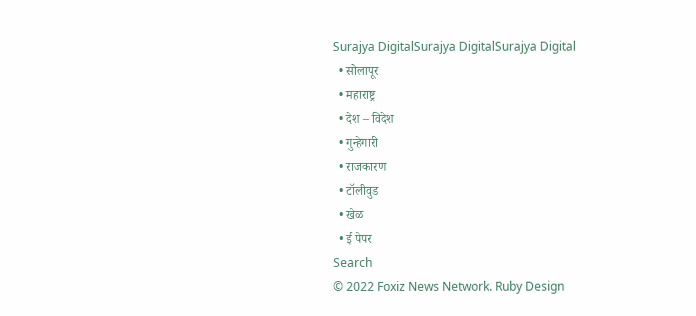Surajya DigitalSurajya DigitalSurajya Digital
  • सोलापूर
  • महाराष्ट्र
  • देश – विदेश
  • गुन्हेगारी
  • राजकारण
  • टॉलीवुड
  • खेळ
  • ई पेपर
Search
© 2022 Foxiz News Network. Ruby Design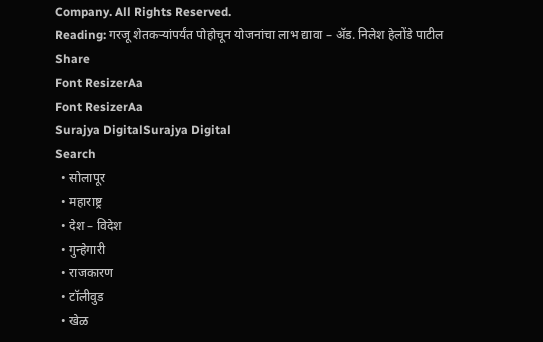Company. All Rights Reserved.
Reading: गरजू शेतकऱ्यांपर्यंत पोहोचून योजनांचा लाभ द्यावा – ॲड. निलेश हेलोंडे पाटील
Share
Font ResizerAa
Font ResizerAa
Surajya DigitalSurajya Digital
Search
  • सोलापूर
  • महाराष्ट्र
  • देश – विदेश
  • गुन्हेगारी
  • राजकारण
  • टॉलीवुड
  • खेळ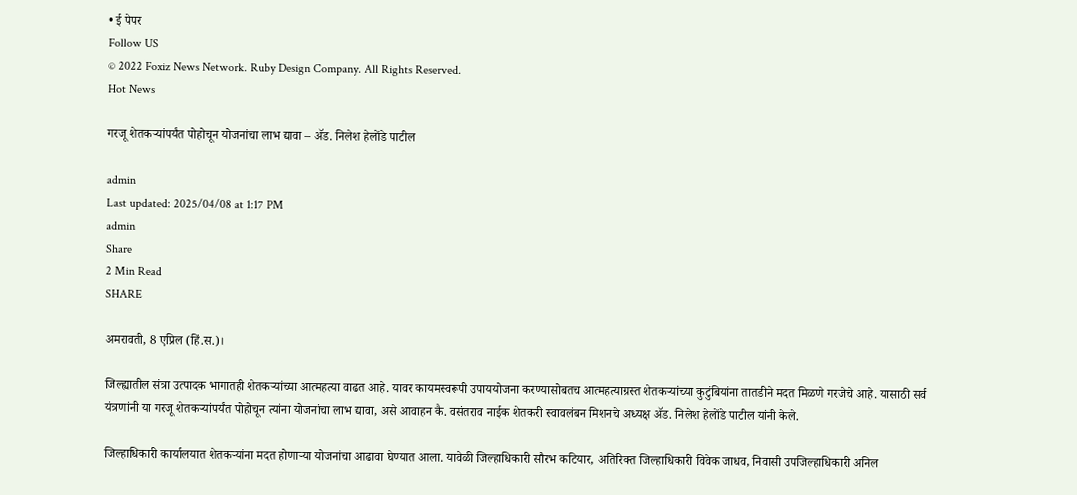• ई पेपर
Follow US
© 2022 Foxiz News Network. Ruby Design Company. All Rights Reserved.
Hot News

गरजू शेतकऱ्यांपर्यंत पोहोचून योजनांचा लाभ द्यावा – ॲड. निलेश हेलोंडे पाटील

admin
Last updated: 2025/04/08 at 1:17 PM
admin
Share
2 Min Read
SHARE

अमरावती, 8 एप्रिल (हिं.स.)।

जिल्ह्यातील संत्रा उत्पादक भागातही शेतकऱ्यांच्या आत्महत्या वाढत आहे. यावर कायमस्वरूपी उपाययोजना करण्यासोबतच आत्महत्याग्रस्त शेतकऱ्यांच्या कुटुंबियांना तातडीने मदत मिळणे गरजेचे आहे. यासाठी सर्व यंत्रणांनी या गरजू शेतकऱ्यांपर्यंत पोहोचून त्यांना योजनांचा लाभ द्यावा, असे आवाहन कै. वसंतराव नाईक शेतकरी स्वावलंबन मिशनचे अध्यक्ष ॲड. निलेश हेलोंडे पाटील यांनी केले.

जिल्हाधिकारी कार्यालयात शेतकऱ्यांना मदत होणाऱ्या योजनांचा आढावा घेण्यात आला. यावेळी जिल्हाधिकारी सौरभ कटियार, अतिरिक्त जिल्हाधिकारी विवेक जाधव, निवासी उपजिल्हाधिकारी अनिल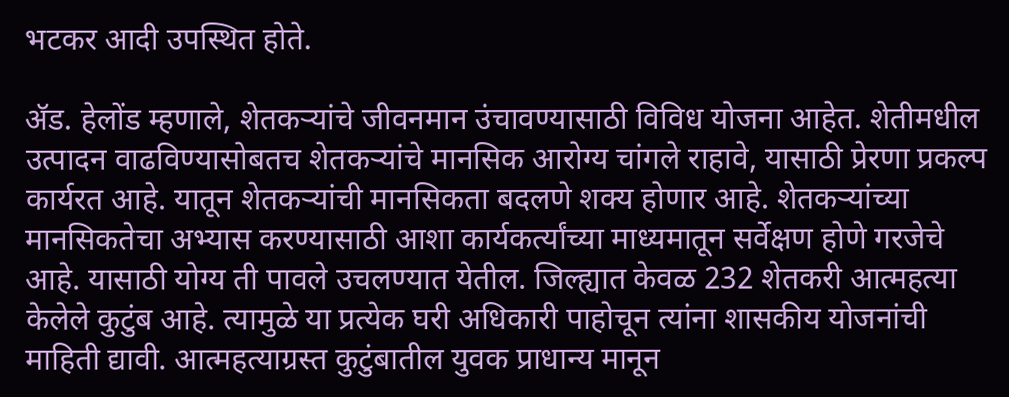भटकर आदी उपस्थित होते.

ॲड. हेलोंड म्हणाले, शेतकऱ्यांचे जीवनमान उंचावण्यासाठी विविध योजना आहेत. शेतीमधील उत्पादन वाढविण्यासोबतच शेतकऱ्यांचे मानसिक आरोग्य चांगले राहावे, यासाठी प्रेरणा प्रकल्प कार्यरत आहे. यातून शेतकऱ्यांची मानसिकता बदलणे शक्य होणार आहे. शेतकऱ्यांच्या मानसिकतेचा अभ्यास करण्यासाठी आशा कार्यकर्त्यांच्या माध्यमातून सर्वेक्षण होणे गरजेचे आहे. यासाठी योग्य ती पावले उचलण्यात येतील. जिल्ह्यात केवळ 232 शेतकरी आत्महत्या केलेले कुटुंब आहे. त्यामुळे या प्रत्येक घरी अधिकारी पाहोचून त्यांना शासकीय योजनांची माहिती द्यावी. आत्महत्याग्रस्त कुटुंबातील युवक प्राधान्य मानून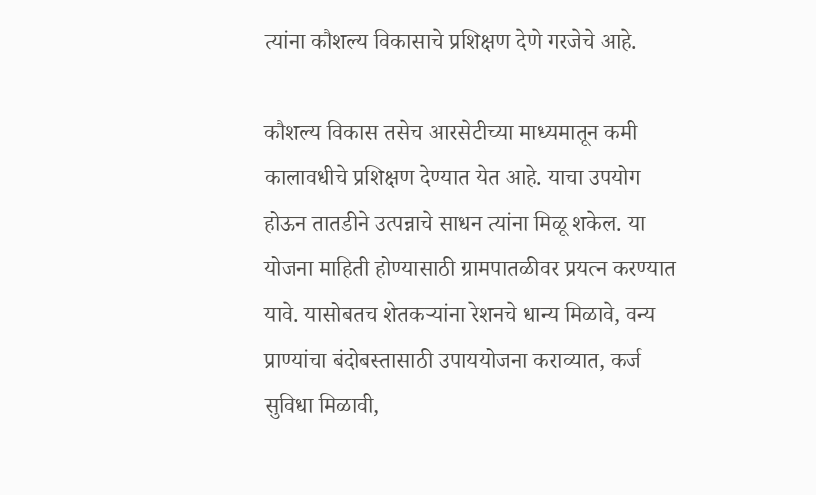त्यांना कौशल्य विकासाचे प्रशिक्षण देणे गरजेचे आहे.

कौशल्य विकास तसेच आरसेटीच्या माध्यमातून कमी कालावधीचे प्रशिक्षण देण्यात येत आहे. याचा उपयोग होऊन तातडीने उत्पन्नाचे साधन त्यांना मिळू शकेल. या योजना माहिती होण्यासाठी ग्रामपातळीवर प्रयत्न करण्यात यावे. यासोबतच शेतकऱ्यांना रेशनचे धान्य मिळावे, वन्य प्राण्यांचा बंदोबस्तासाठी उपाययोजना कराव्यात, कर्ज सुविधा मिळावी,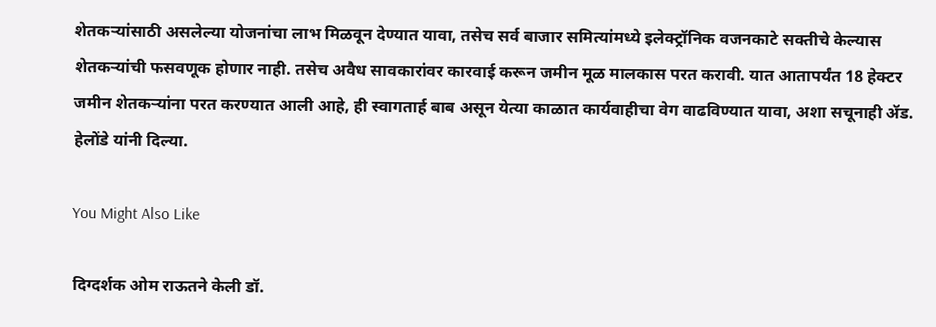शेतकऱ्यांसाठी असलेल्या योजनांचा लाभ मिळवून देण्यात यावा, तसेच सर्व बाजार समित्यांमध्ये इलेक्ट्रॉनिक वजनकाटे सक्तीचे केल्यास शेतकऱ्यांची फसवणूक होणार नाही. तसेच अवैध सावकारांवर कारवाई करून जमीन मूळ मालकास परत करावी. यात आतापर्यंत 18 हेक्टर जमीन शेतकऱ्यांना परत करण्यात आली आहे, ही स्वागतार्ह बाब असून येत्या काळात कार्यवाहीचा वेग वाढविण्यात यावा, अशा सचूनाही ॲड. हेलोंडे यांनी दिल्या.

You Might Also Like

दिग्दर्शक ओम राऊतने केली डॉ.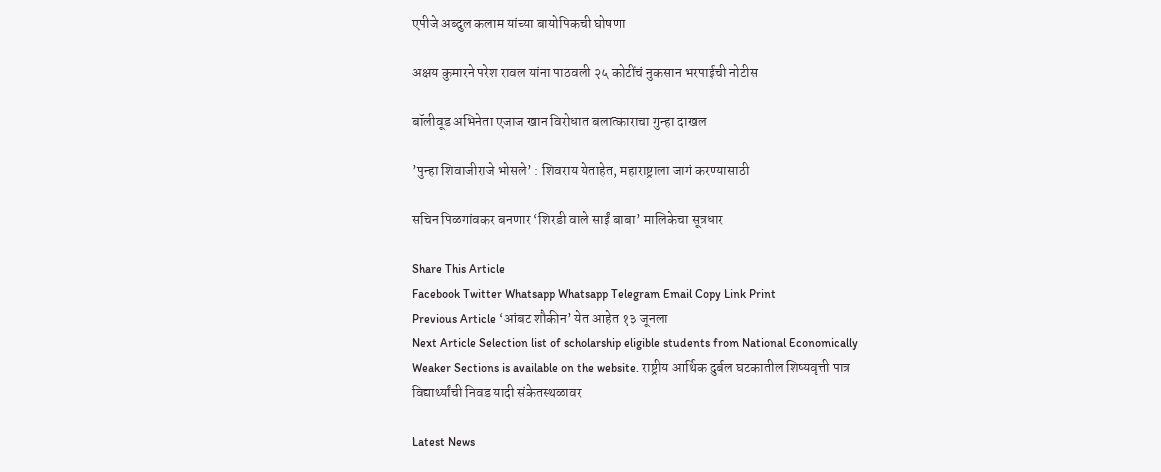एपीजे अब्दुल कलाम यांच्या बायोपिकची घोषणा

अक्षय कुमारने परेश रावल यांना पाठवली २५ कोटींचं नुकसान भरपाईची नोटीस

बॉलीवूड अभिनेता एजाज खान विरोधात बलात्काराचा गुन्हा दाखल

’पुन्हा शिवाजीराजे भोसले’ : शिवराय येताहेत, महाराष्ट्राला जागं करण्यासाठी

सचिन पिळगांवकर बनणार ‘शिरडी वाले साईं बाबा’ मालिकेचा सूत्रधार

Share This Article
Facebook Twitter Whatsapp Whatsapp Telegram Email Copy Link Print
Previous Article ‘आंबट शौकीन’ येत आहेत १३ जूनला
Next Article Selection list of scholarship eligible students from National Economically Weaker Sections is available on the website. राष्ट्रीय आर्थिक दुर्बल घटकातील शिष्यवृत्ती पात्र विद्यार्थ्यांची निवड यादी संकेतस्थळावर

Latest News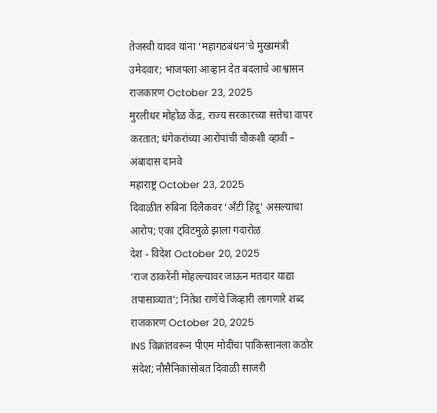तेजस्वी यादव यांना ‘महागठबंधन’चे मुख्यमंत्री उमेदवार; भाजपला आव्हान देत बदलाचे आश्वासन
राजकारण October 23, 2025
मुरलीधर मोहोळ केंद्र, राज्य सरकारच्या सत्तेचा वापर करतात; धंगेकरांच्या आरोपांची चौकशी व्हावी – अंबादास दानवे
महाराष्ट्र October 23, 2025
दिवाळीत रुबिना दिलैकवर ‘अँटी हिंदू’ असल्याचा आरोप; एका ट्विटमुळे झाला गदारोळ
देश - विदेश October 20, 2025
‘राज ठाकरेंनी मोहल्ल्यावर जाऊन मतदार याद्या तपासाव्यात’; नितेश राणेंचे जिव्हारी लागणारे शब्द
राजकारण October 20, 2025
INS विक्रांतवरून पीएम मोदींचा पाकिस्तानला कठोर संदेश; नौसैनिकांसोबत दिवाळी साजरी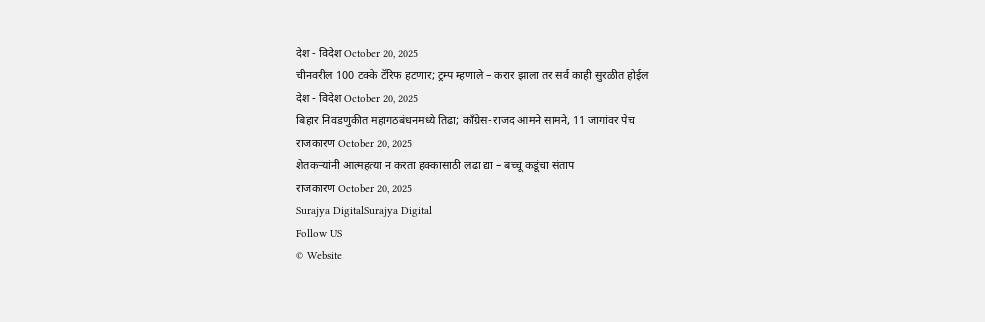देश - विदेश October 20, 2025
चीनवरील 100 टक्के टॅरिफ हटणार; ट्रम्प म्हणाले – करार झाला तर सर्व काही सुरळीत होईल
देश - विदेश October 20, 2025
बिहार निवडणुकीत महागठबंधनमध्ये तिढा; काँग्रेस-राजद आमने सामने, 11 जागांवर पेच
राजकारण October 20, 2025
शेतकऱ्यांनी आत्महत्या न करता हक्कासाठी लढा द्या – बच्चू कडूंचा संताप
राजकारण October 20, 2025
Surajya DigitalSurajya Digital
Follow US
© Website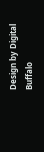Design by Digital Buffalo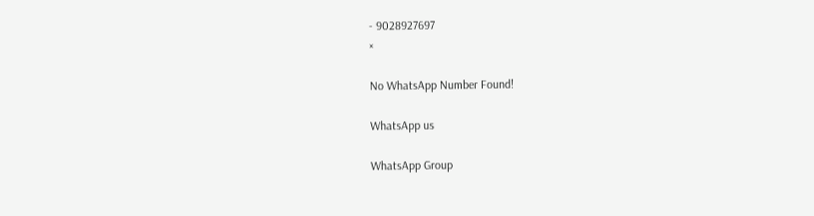- 9028927697
×

No WhatsApp Number Found!

WhatsApp us

WhatsApp Group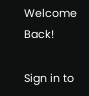Welcome Back!

Sign in to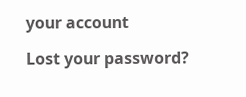your account

Lost your password?